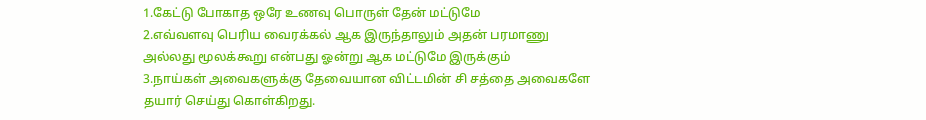1.கேட்டு போகாத ஒரே உணவு பொருள் தேன் மட்டுமே
2.எவ்வளவு பெரிய வைரக்கல் ஆக இருந்தாலும் அதன் பரமாணு அல்லது மூலக்கூறு என்பது ஓன்று ஆக மட்டுமே இருக்கும்
3.நாய்கள் அவைகளுக்கு தேவையான விட்டமின் சி சத்தை அவைகளே தயார் செய்து கொள்கிறது.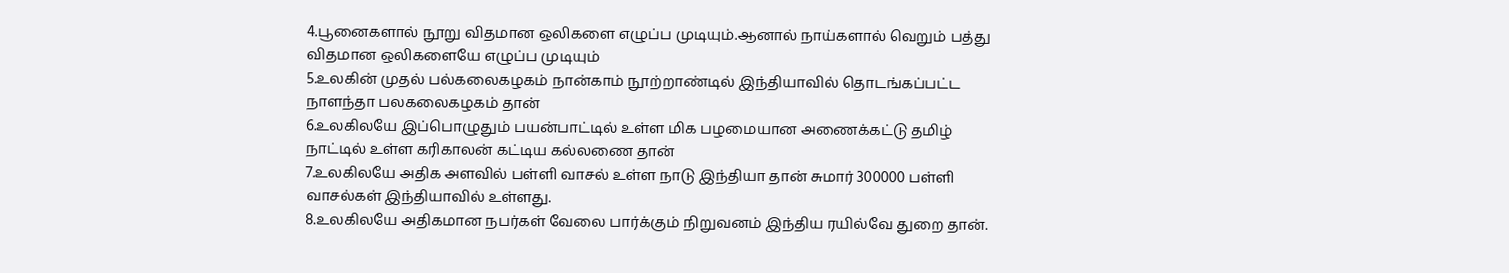4.பூனைகளால் நூறு விதமான ஒலிகளை எழுப்ப முடியும்.ஆனால் நாய்களால் வெறும் பத்து விதமான ஒலிகளையே எழுப்ப முடியும்
5.உலகின் முதல் பல்கலைகழகம் நான்காம் நூற்றாண்டில் இந்தியாவில் தொடங்கப்பட்ட நாளந்தா பலகலைகழகம் தான்
6.உலகிலயே இப்பொழுதும் பயன்பாட்டில் உள்ள மிக பழமையான அணைக்கட்டு தமிழ் நாட்டில் உள்ள கரிகாலன் கட்டிய கல்லணை தான்
7.உலகிலயே அதிக அளவில் பள்ளி வாசல் உள்ள நாடு இந்தியா தான் சுமார் 300000 பள்ளி வாசல்கள் இந்தியாவில் உள்ளது.
8.உலகிலயே அதிகமான நபர்கள் வேலை பார்க்கும் நிறுவனம் இந்திய ரயில்வே துறை தான்.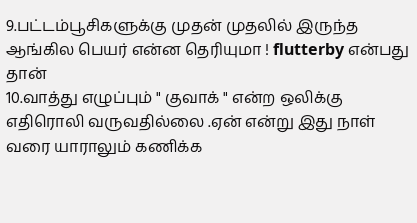9.பட்டம்பூசிகளுக்கு முதன் முதலில் இருந்த ஆங்கில பெயர் என்ன தெரியுமா ! flutterby என்பது தான்
10.வாத்து எழுப்பும் " குவாக் " என்ற ஒலிக்கு எதிரொலி வருவதில்லை .ஏன் என்று இது நாள் வரை யாராலும் கணிக்க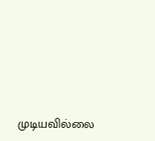முடியவில்லை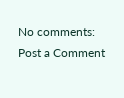No comments:
Post a Comment